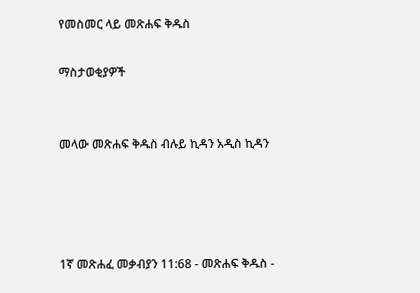የመስመር ላይ መጽሐፍ ቅዱስ

ማስታወቂያዎች


መላው መጽሐፍ ቅዱስ ብሉይ ኪዳን አዲስ ኪዳን




1ኛ መጽሐፈ መቃብያን 11:68 - መጽሐፍ ቅዱስ -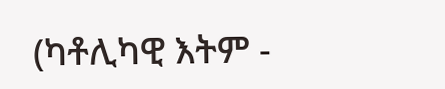(ካቶሊካዊ እትም -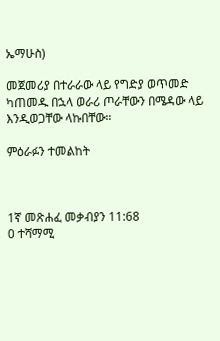ኤማሁስ)

መጀመሪያ በተራራው ላይ የግድያ ወጥመድ ካጠመዱ በኋላ ወራሪ ጦራቸውን በሜዳው ላይ እንዲወጋቸው ላኩበቸው።

ምዕራፉን ተመልከት



1ኛ መጽሐፈ መቃብያን 11:68
0 ተሻማሚ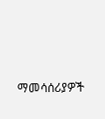ማመሳሰሪያዎች